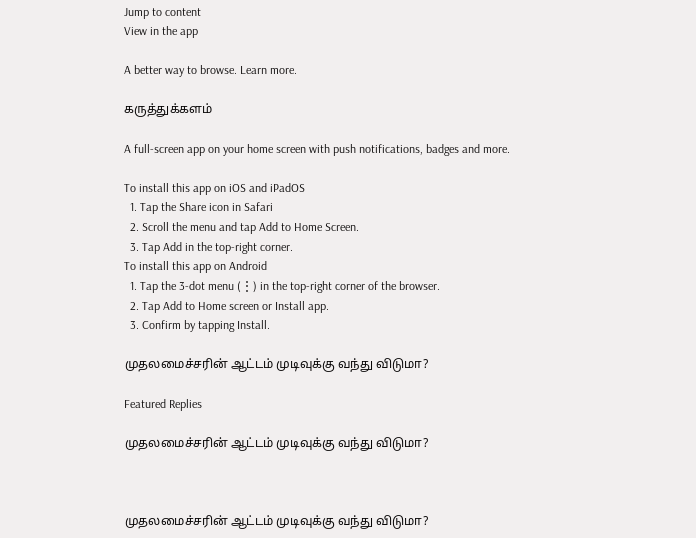Jump to content
View in the app

A better way to browse. Learn more.

கருத்துக்களம்

A full-screen app on your home screen with push notifications, badges and more.

To install this app on iOS and iPadOS
  1. Tap the Share icon in Safari
  2. Scroll the menu and tap Add to Home Screen.
  3. Tap Add in the top-right corner.
To install this app on Android
  1. Tap the 3-dot menu (⋮) in the top-right corner of the browser.
  2. Tap Add to Home screen or Install app.
  3. Confirm by tapping Install.

முதலமைச்சரின் ஆட்டம் முடிவுக்கு வந்து விடுமா?

Featured Replies

முதலமைச்சரின் ஆட்டம் முடிவுக்கு வந்து விடுமா?



முதலமைச்சரின் ஆட்டம் முடிவுக்கு வந்து விடுமா?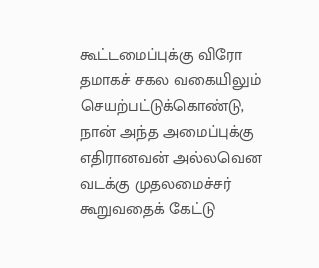கூட்டமைப்புக்கு விரோ தமாகச் சகல வகையிலும் செயற்பட்டுக்கொண்டு, நான் அந்த அமைப்புக்கு எதிரானவன் அல்லவென வடக்கு முதலமைச்சர் கூறுவதைக் கேட்டு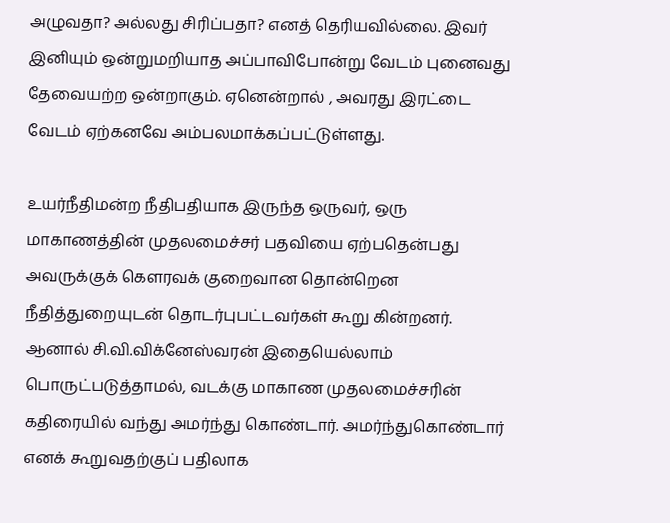அழுவதா? அல்லது சிரிப்பதா? எனத் தெரியவில்லை. இவர் இனியும் ஒன்றுமறியாத அப்பாவிபோன்று வேடம் புனைவது தேவையற்ற ஒன்றாகும். ஏனென்றால் , அவரது இரட்டை வேடம் ஏற்கனவே அம்பலமாக்கப்பட்டுள்ளது.

உயர்நீதிமன்ற நீதிபதியாக இருந்த ஒருவர், ஒரு மாகாணத்தின் முதலமைச்சர் பதவியை ஏற்பதென்பது அவருக்குக் கௌரவக் குறைவான தொன்றென நீதித்துறையுடன் தொடர்புபட்டவர்கள் கூறு கின்றனர். ஆனால் சி.வி.விக்னேஸ்வரன் இதையெல்லாம் பொருட்படுத்தாமல், வடக்கு மாகாண முதலமைச்சரின் கதிரையில் வந்து அமர்ந்து கொண்டார். அமர்ந்துகொண்டார் எனக் கூறுவதற்குப் பதிலாக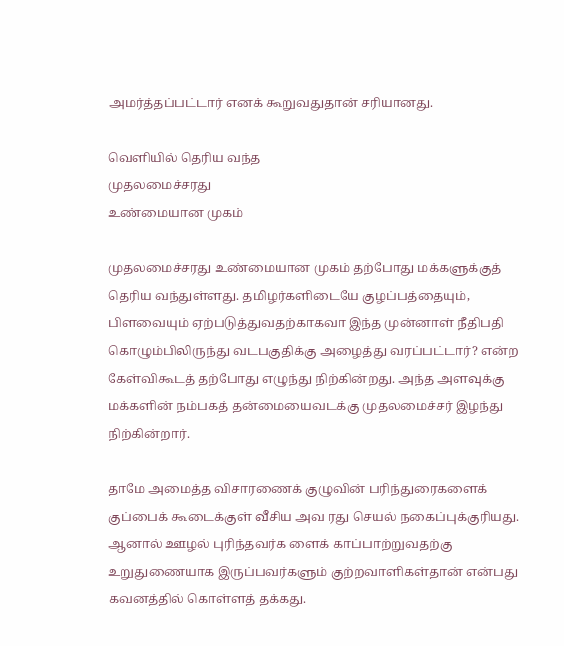அமர்த்தப்பட்டார் எனக் கூறுவதுதான் சரியானது.

வெளியில் தெரிய வந்த
முதலமைச்சரது
உண்மையான முகம்

முதலமைச்சரது உண்மையான முகம் தற்போது மக்களுக்குத் தெரிய வந்துள்ளது. தமிழர்களிடையே குழப்பத்தையும், பிளவையும் ஏற்படுத்துவதற்காகவா இந்த முன்னாள் நீதிபதி கொழும்பிலிருந்து வடபகுதிக்கு அழைத்து வரப்பட்டார்? என்ற கேள்விகூடத் தற்போது எழுந்து நிற்கின்றது. அந்த அளவுக்கு மக்களின் நம்பகத் தன்மையைவடக்கு முதலமைச்சர் இழந்து நிற்கின்றார்.

தாமே அமைத்த விசாரணைக் குழுவின் பரிந்துரைகளைக் குப்பைக் கூடைக்குள் வீசிய அவ ரது செயல் நகைப்புக்குரியது. ஆனால் ஊழல் புரிந்தவர்க ளைக் காப்பாற்றுவதற்கு உறுதுணையாக இருப்பவர்களும் குற்றவாளிகள்தான் என்பது கவனத்தில் கொள்ளத் தக்கது.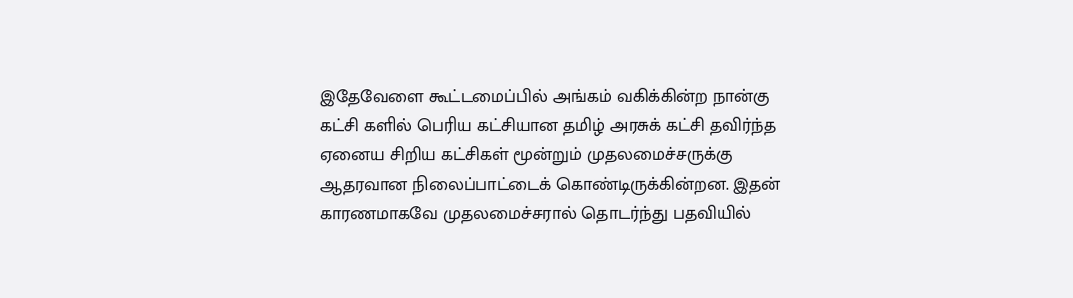இதேவேளை கூட்டமைப்பில் அங்கம் வகிக்கின்ற நான்கு கட்சி களில் பெரிய கட்சியான தமிழ் அரசுக் கட்சி தவிர்ந்த ஏனைய சிறிய கட்சிகள் மூன்றும் முதலமைச்சருக்கு ஆதரவான நிலைப்பாட்டைக் கொண்டிருக்கின்றன. இதன் காரணமாகவே முதலமைச்சரால் தொடர்ந்து பதவியில்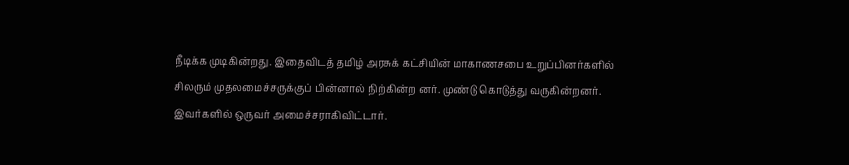நீடிக்க முடிகின்றது. இதைவிடத் தமிழ் அரசுக் கட்சியின் மாகாணசபை உறுப்பினர்களில் சிலரும் முதலமைச்சருக்குப் பின்னால் நிற்கின்ற னர். முண்டு கொடுத்து வருகின்றனர். இவர்களில் ஒருவர் அமைச்சராகிவிட்டார்.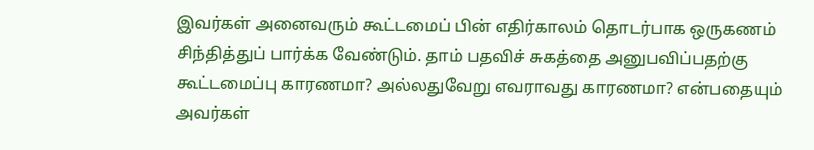இவர்கள் அனைவரும் கூட்டமைப் பின் எதிர்காலம் தொடர்பாக ஒருகணம் சிந்தித்துப் பார்க்க வேண்டும். தாம் பதவிச் சுகத்தை அனுபவிப்பதற்கு கூட்டமைப்பு காரணமா? அல்லதுவேறு எவராவது காரணமா? என்பதையும் அவர்கள்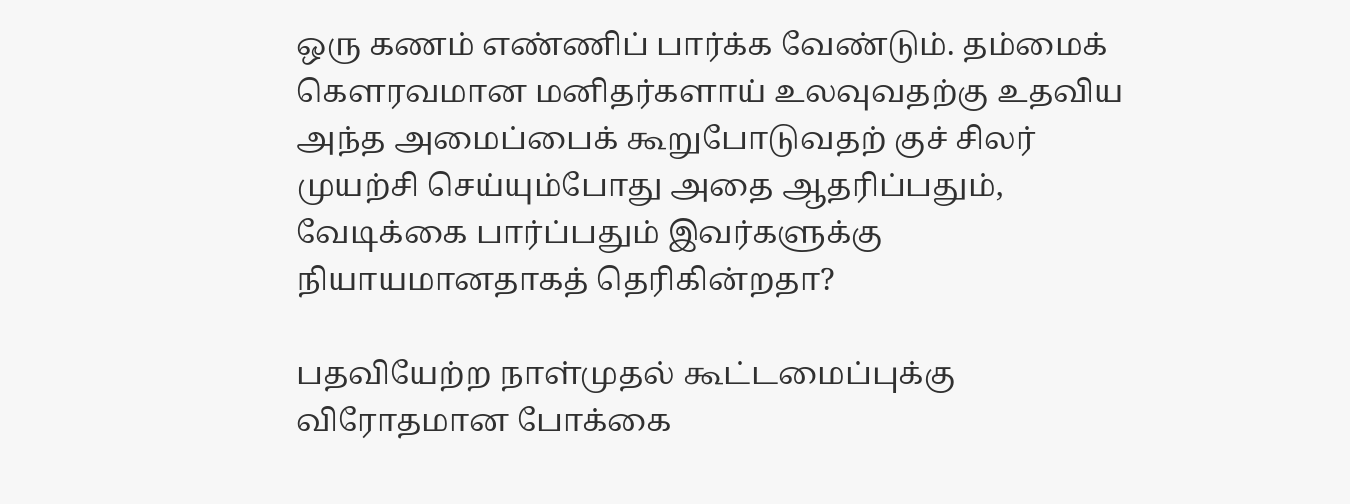ஒரு கணம் எண்ணிப் பார்க்க வேண்டும். தம்மைக் கௌரவமான மனிதர்களாய் உலவுவதற்கு உதவிய அந்த அமைப்பைக் கூறுபோடுவதற் குச் சிலர் முயற்சி செய்யும்போது அதை ஆதரிப்பதும், வேடிக்கை பார்ப்பதும் இவர்களுக்கு நியாயமானதாகத் தெரிகின்றதா?

பதவியேற்ற நாள்முதல் கூட்டமைப்புக்கு
விரோதமான போக்கை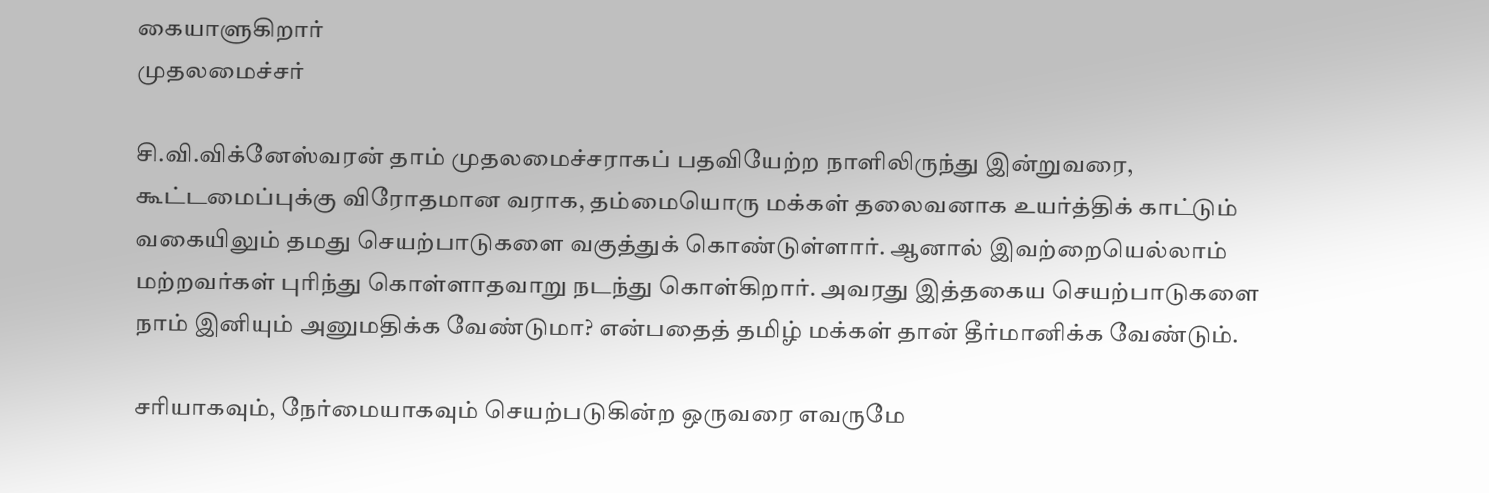கையாளுகிறார்
முதலமைச்சர்

சி.வி.விக்னேஸ்வரன் தாம் முதலமைச்சராகப் பதவியேற்ற நாளிலிருந்து இன்றுவரை, கூட்டமைப்புக்கு விரோதமான வராக, தம்மையொரு மக்கள் தலைவனாக உயர்த்திக் காட்டும் வகையிலும் தமது செயற்பாடுகளை வகுத்துக் கொண்டுள்ளார். ஆனால் இவற்றையெல்லாம் மற்றவர்கள் புரிந்து கொள்ளாதவாறு நடந்து கொள்கிறார். அவரது இத்தகைய செயற்பாடுகளை நாம் இனியும் அனுமதிக்க வேண்டுமா? என்பதைத் தமிழ் மக்கள் தான் தீர்மானிக்க வேண்டும்.

சரியாகவும், நேர்மையாகவும் செயற்படுகின்ற ஒருவரை எவருமே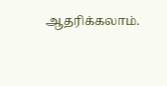ஆதரிக்கலாம்.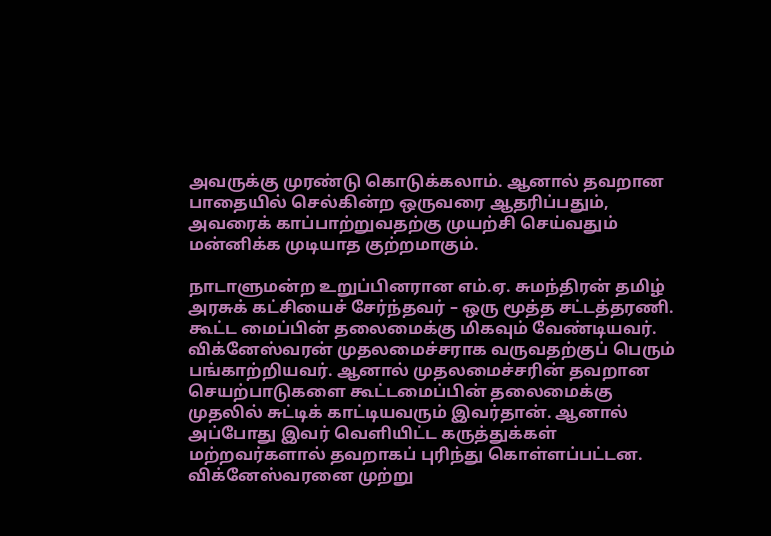அவருக்கு முரண்டு கொடுக்கலாம். ஆனால் தவறான பாதையில் செல்கின்ற ஒருவரை ஆதரிப்பதும், அவரைக் காப்பாற்றுவதற்கு முயற்சி செய்வதும் மன்னிக்க முடியாத குற்றமாகும்.

நாடாளுமன்ற உறுப்பினரான எம்.ஏ. சுமந்திரன் தமிழ் அரசுக் கட்சியைச் சேர்ந்தவர் – ஒரு மூத்த சட்டத்தரணி. கூட்ட மைப்பின் தலைமைக்கு மிகவும் வேண்டியவர். விக்னேஸ்வரன் முதலமைச்சராக வருவதற்குப் பெரும் பங்காற்றியவர். ஆனால் முதலமைச்சரின் தவறான செயற்பாடுகளை கூட்டமைப்பின் தலைமைக்கு முதலில் சுட்டிக் காட்டியவரும் இவர்தான். ஆனால் அப்போது இவர் வெளியிட்ட கருத்துக்கள் மற்றவர்களால் தவறாகப் புரிந்து கொள்ளப்பட்டன. விக்னேஸ்வரனை முற்று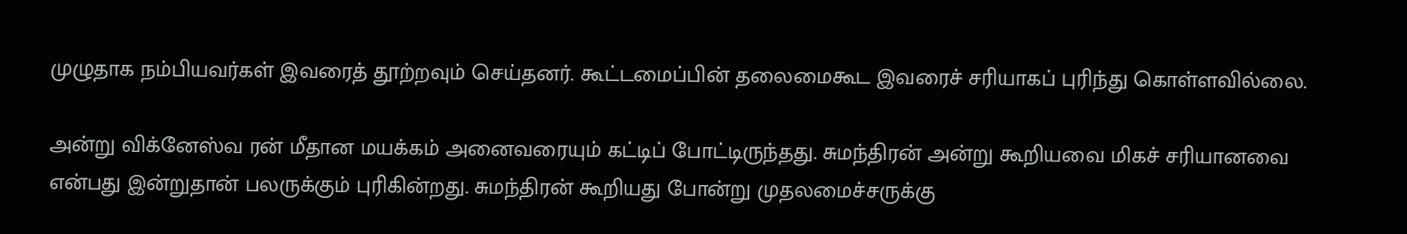முழுதாக நம்பியவர்கள் இவரைத் தூற்றவும் செய்தனர். கூட்டமைப்பின் தலைமைகூட இவரைச் சரியாகப் புரிந்து கொள்ளவில்லை.

அன்று விக்னேஸ்வ ரன் மீதான மயக்கம் அனைவரையும் கட்டிப் போட்டிருந்தது. சுமந்திரன் அன்று கூறியவை மிகச் சரியானவை என்பது இன்றுதான் பலருக்கும் புரிகின்றது. சுமந்திரன் கூறியது போன்று முதலமைச்சருக்கு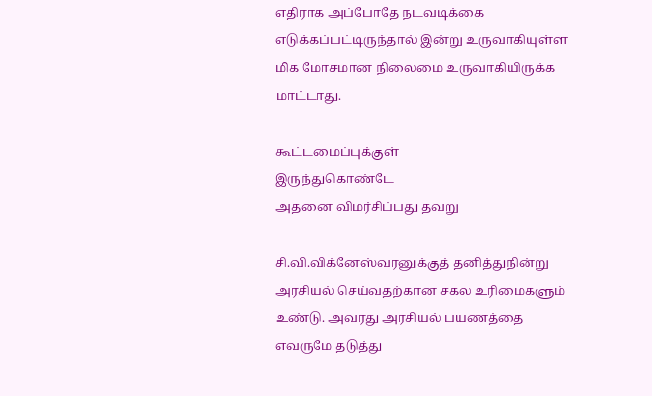எதிராக அப்போதே நடவடிக்கை எடுக்கப்பட்டிருந்தால் இன்று உருவாகியுள்ள மிக மோசமான நிலைமை உருவாகியிருக்க மாட்டாது.

கூட்டமைப்புக்குள்
இருந்துகொண்டே
அதனை விமர்சிப்பது தவறு

சி.வி.விக்னேஸ்வரனுக்குத் தனித்துநின்று அரசியல் செய்வதற்கான சகல உரிமைகளும் உண்டு. அவரது அரசியல் பயணத்தை எவருமே தடுத்து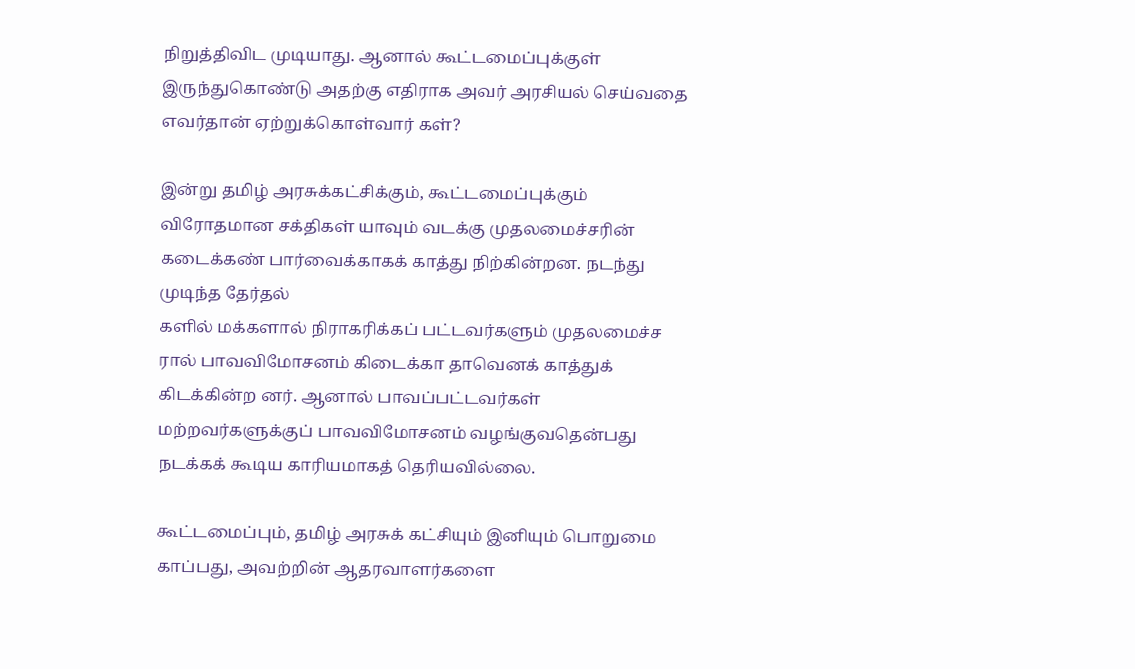நிறுத்திவிட முடியாது. ஆனால் கூட்டமைப்புக்குள் இருந்துகொண்டு அதற்கு எதிராக அவர் அரசியல் செய்வதை எவர்தான் ஏற்றுக்கொள்வார் கள்?

இன்று தமிழ் அரசுக்கட்சிக்கும், கூட்டமைப்புக்கும் விரோதமான சக்திகள் யாவும் வடக்கு முதலமைச்சரின் கடைக்கண் பார்வைக்காகக் காத்து நிற்கின்றன. நடந்து முடிந்த தேர்தல்
களில் மக்களால் நிராகரிக்கப் பட்டவர்களும் முதலமைச்ச ரால் பாவவிமோசனம் கிடைக்கா தாவெனக் காத்துக் கிடக்கின்ற னர். ஆனால் பாவப்பட்டவர்கள் மற்றவர்களுக்குப் பாவவிமோசனம் வழங்குவதென்பது நடக்கக் கூடிய காரியமாகத் தெரியவில்லை.

கூட்டமைப்பும், தமிழ் அரசுக் கட்சியும் இனியும் பொறுமை காப்பது, அவற்றின் ஆதரவாளர்களை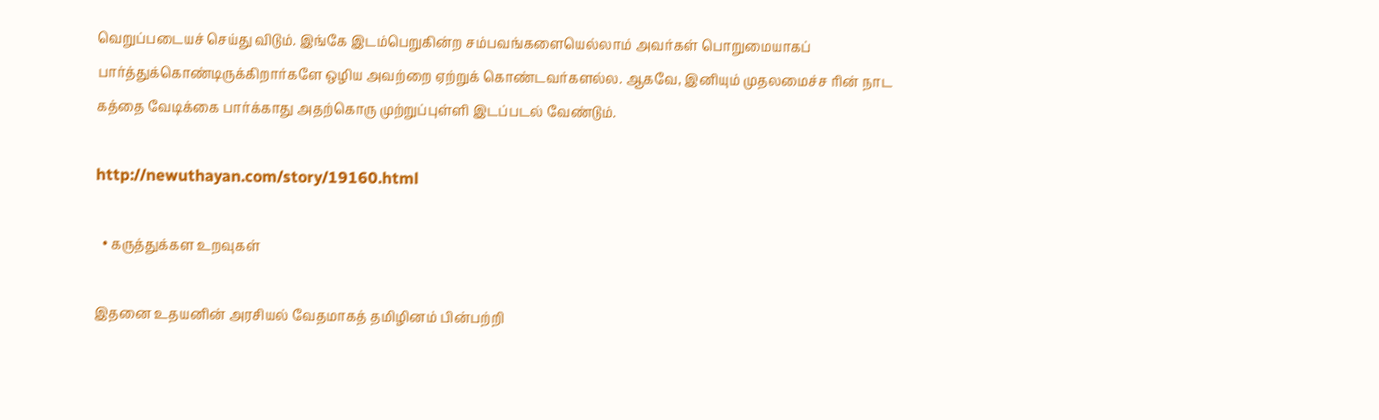வெறுப்படையச் செய்து விடும். இங்கே இடம்பெறுகின்ற சம்பவங்களையெல்லாம் அவர்கள் பொறுமையாகப் பார்த்துக்கொண்டிருக்கிறார்களே ஒழிய அவற்றை ஏற்றுக் கொண்டவர்களல்ல. ஆகவே, இனியும் முதலமைச்ச ரின் நாட கத்தை வேடிக்கை பார்க்காது அதற்கொரு முற்றுப்புள்ளி இடப்படல் வேண்டும்.

http://newuthayan.com/story/19160.html

  • கருத்துக்கள உறவுகள்

இதனை உதயனின் அரசியல் வேதமாகத் தமிழினம் பின்பற்றி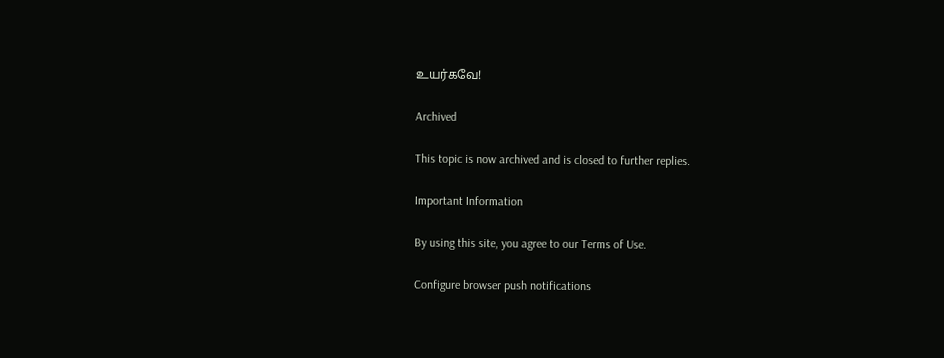உயர்கவே!

Archived

This topic is now archived and is closed to further replies.

Important Information

By using this site, you agree to our Terms of Use.

Configure browser push notifications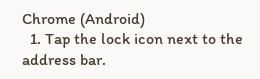Chrome (Android)
  1. Tap the lock icon next to the address bar.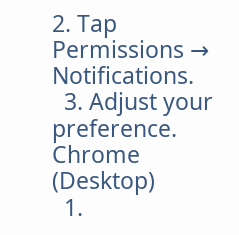2. Tap Permissions → Notifications.
  3. Adjust your preference.
Chrome (Desktop)
  1.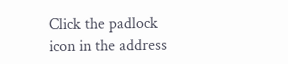Click the padlock icon in the address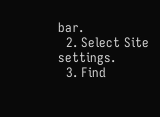bar.
  2. Select Site settings.
  3. Find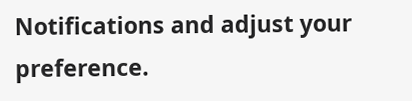Notifications and adjust your preference.